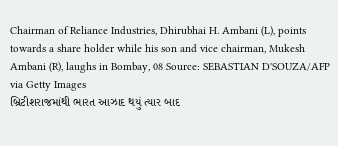Chairman of Reliance Industries, Dhirubhai H. Ambani (L), points towards a share holder while his son and vice chairman, Mukesh Ambani (R), laughs in Bombay, 08 Source: SEBASTIAN D'SOUZA/AFP via Getty Images
બ્રિટીશરાજમાંથી ભારત આઝાદ થયું ત્યાર બાદ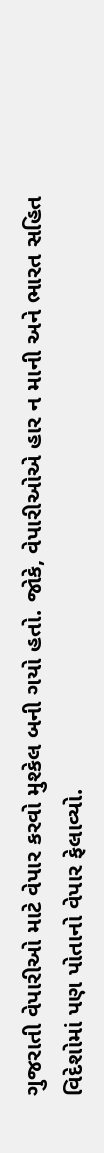ગુજરાતી વેપારીઓ માટે વેપાર કરવો મુશ્કેલ બની ગયો હતો. જોકે, વેપારીઓએ હાર ન માની અને ભારત સહિત વિદેશોમાં પણ પોતાનો વેપાર ફેલાવ્યો.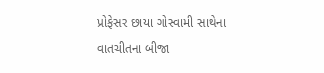પ્રોફેસર છાયા ગોસ્વામી સાથેના વાતચીતના બીજા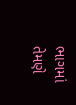ભાગમાં તેમણે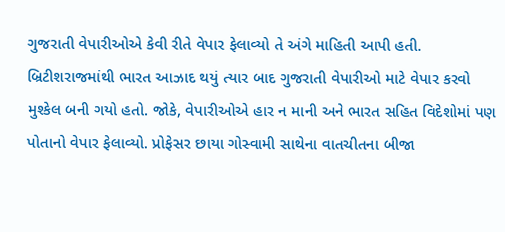ગુજરાતી વેપારીઓએ કેવી રીતે વેપાર ફેલાવ્યો તે અંગે માહિતી આપી હતી.
બ્રિટીશરાજમાંથી ભારત આઝાદ થયું ત્યાર બાદ ગુજરાતી વેપારીઓ માટે વેપાર કરવો મુશ્કેલ બની ગયો હતો. જોકે, વેપારીઓએ હાર ન માની અને ભારત સહિત વિદેશોમાં પણ પોતાનો વેપાર ફેલાવ્યો. પ્રોફેસર છાયા ગોસ્વામી સાથેના વાતચીતના બીજા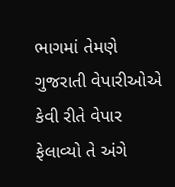ભાગમાં તેમણે ગુજરાતી વેપારીઓએ કેવી રીતે વેપાર ફેલાવ્યો તે અંગે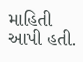માહિતી આપી હતી.